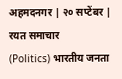अहमदनगर | २० सप्टेंबर | रयत समाचार
(Politics) भारतीय जनता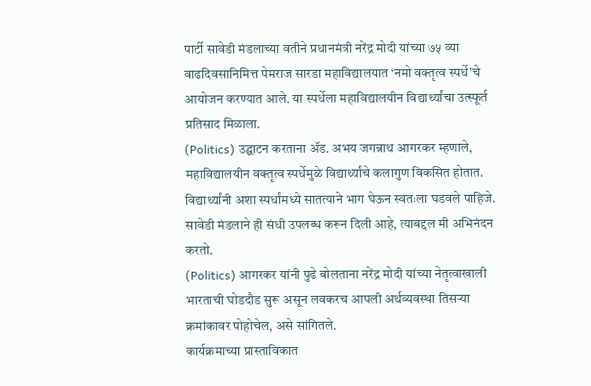पार्टी सावेडी मंडलाच्या वतीने प्रधानमंत्री नरेंद्र मोदी यांच्या ७५ व्या वाढदिवसानिमित्त पेमराज सारडा महाविद्यालयात ‘नमो वक्तृत्व स्पर्धे’चे आयोजन करण्यात आले. या स्पर्धेला महाविद्यालयीन विद्यार्थ्यांचा उत्स्फूर्त प्रतिसाद मिळाला.
(Politics) उद्घाटन करताना ॲड. अभय जगन्नाथ आगरकर म्हणाले, महाविद्यालयीन वक्तृत्व स्पर्धेमुळे विद्यार्थ्यांचे कलागुण विकसित होतात. विद्यार्थ्यांनी अशा स्पर्धांमध्ये सातत्याने भाग घेऊन स्वतःला घडवले पाहिजे. सावेडी मंडलाने ही संधी उपलब्ध करून दिली आहे, त्याबद्दल मी अभिनंदन करतो.
(Politics) आगरकर यांनी पुढे बोलताना नरेंद्र मोदी यांच्या नेतृत्वाखाली भारताची घोडदौड सुरू असून लवकरच आपली अर्थव्यवस्था तिसऱ्या क्रमांकावर पोहोचेल, असे सांगितले.
कार्यक्रमाच्या प्रास्ताविकात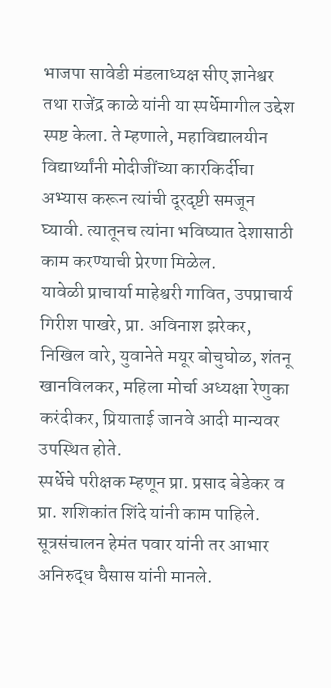भाजपा सावेडी मंडलाध्यक्ष सीए ज्ञानेश्वर तथा राजेंद्र काळे यांनी या स्पर्धेमागील उद्देश स्पष्ट केला. ते म्हणाले, महाविद्यालयीन विद्यार्थ्यांनी मोदीजींच्या कारकिर्दीचा अभ्यास करून त्यांची दूरदृष्टी समजून घ्यावी. त्यातूनच त्यांना भविष्यात देशासाठी काम करण्याची प्रेरणा मिळेल.
यावेळी प्राचार्या माहेश्वरी गावित, उपप्राचार्य गिरीश पाखरे, प्रा. अविनाश झरेकर, निखिल वारे, युवानेते मयूर बोचुघोळ, शंतनू खानविलकर, महिला मोर्चा अध्यक्षा रेणुका करंदीकर, प्रियाताई जानवे आदी मान्यवर उपस्थित होते.
स्पर्धेचे परीक्षक म्हणून प्रा. प्रसाद बेडेकर व प्रा. शशिकांत शिंदे यांनी काम पाहिले. सूत्रसंचालन हेमंत पवार यांनी तर आभार अनिरुद्ध घैसास यांनी मानले.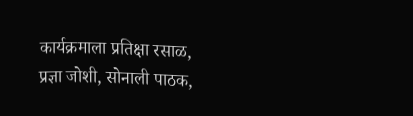कार्यक्रमाला प्रतिक्षा रसाळ, प्रज्ञा जोशी, सोनाली पाठक,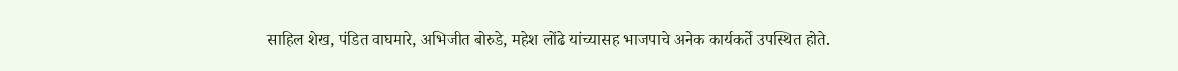साहिल शेख, पंडित वाघमारे, अभिजीत बोरुडे, महेश लोंढे यांच्यासह भाजपाचे अनेक कार्यकर्ते उपस्थित होते.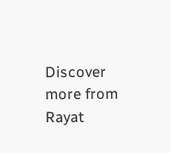Discover more from Rayat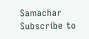Samachar
Subscribe to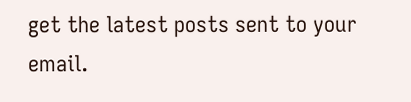get the latest posts sent to your email.